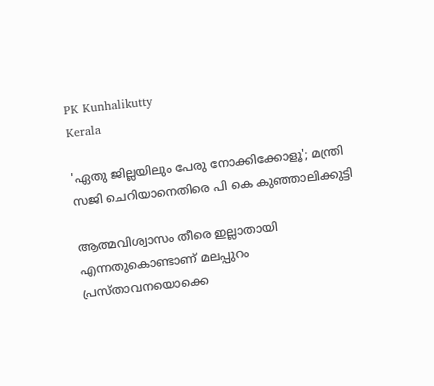PK Kunhalikutty
Kerala

'ഏതു ജില്ലയിലും പേരു നോക്കിക്കോളൂ'; മന്ത്രി സജി ചെറിയാനെതിരെ പി കെ കുഞ്ഞാലിക്കുട്ടി

ആത്മവിശ്വാസം തീരെ ഇല്ലാതായി എന്നതുകൊണ്ടാണ് മലപ്പുറം പ്രസ്താവനയൊക്കെ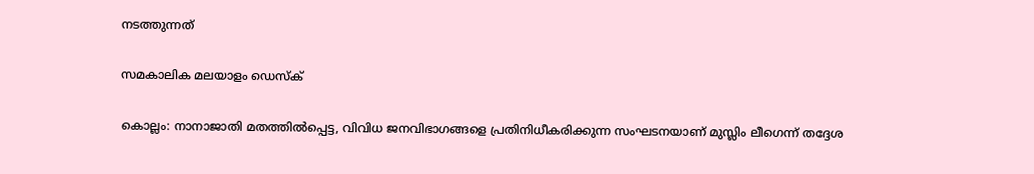നടത്തുന്നത്

സമകാലിക മലയാളം ഡെസ്ക്

കൊല്ലം: നാനാജാതി മതത്തില്‍പ്പെട്ട, വിവിധ ജനവിഭാഗങ്ങളെ പ്രതിനിധീകരിക്കുന്ന സംഘടനയാണ് മുസ്ലിം ലീഗെന്ന് തദ്ദേശ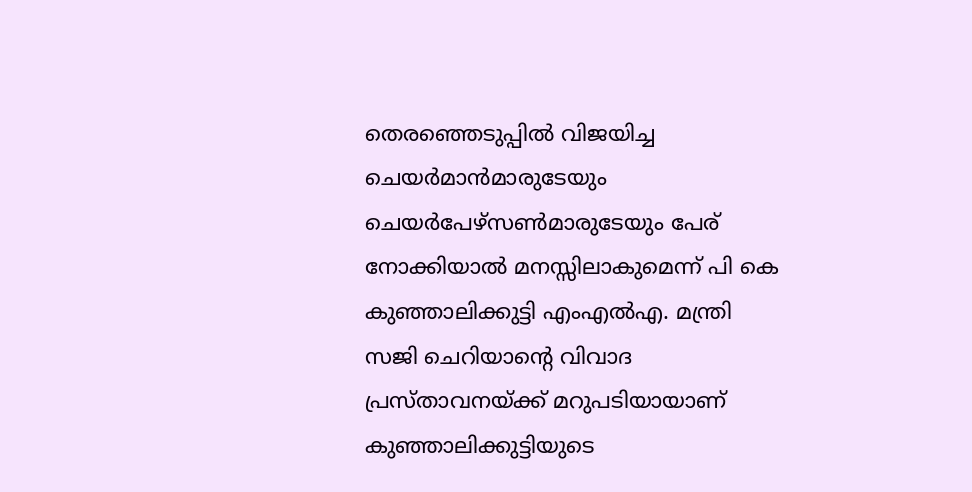തെരഞ്ഞെടുപ്പില്‍ വിജയിച്ച ചെയര്‍മാന്‍മാരുടേയും ചെയര്‍പേഴ്‌സണ്‍മാരുടേയും പേര് നോക്കിയാല്‍ മനസ്സിലാകുമെന്ന് പി കെ കുഞ്ഞാലിക്കുട്ടി എംഎല്‍എ. മന്ത്രി  സജി ചെറിയാന്റെ വിവാദ പ്രസ്താവനയ്ക്ക് മറുപടിയായാണ് കുഞ്ഞാലിക്കുട്ടിയുടെ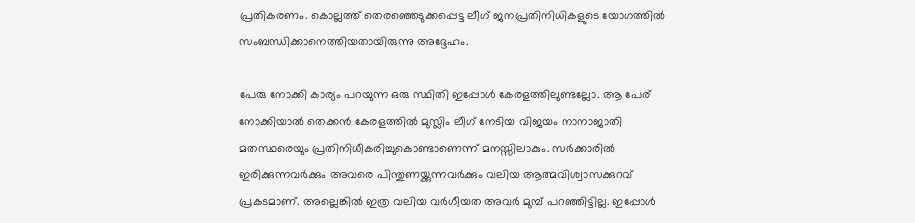പ്രതികരണം. കൊല്ലത്ത് തെരഞ്ഞെടുക്കപ്പെട്ട ലീഗ് ജനപ്രതിനിധികളുടെ യോഗത്തില്‍ സംബന്ധിക്കാനെത്തിയതായിരുന്നു അദ്ദേഹം.

പേരു നോക്കി കാര്യം പറയുന്ന ഒരു സ്ഥിതി ഇപ്പോള്‍ കേരളത്തിലുണ്ടല്ലോ. ആ പേര് നോക്കിയാല്‍ തെക്കന്‍ കേരളത്തില്‍ മുസ്ലിം ലീഗ് നേടിയ വിജയം നാനാജാതി മതസ്ഥരെയും പ്രതിനിധീകരിച്ചുകൊണ്ടാണെന്ന് മനസ്സിലാകും. സര്‍ക്കാരില്‍ ഇരിക്കുന്നവര്‍ക്കും അവരെ പിന്തുണയ്ക്കുന്നവര്‍ക്കും വലിയ ആത്മവിശ്വാസക്കുറവ് പ്രകടമാണ്. അല്ലെങ്കില്‍ ഇത്ര വലിയ വര്‍ഗീയത അവര്‍ മുമ്പ് പറഞ്ഞിട്ടില്ല. ഇപ്പോള്‍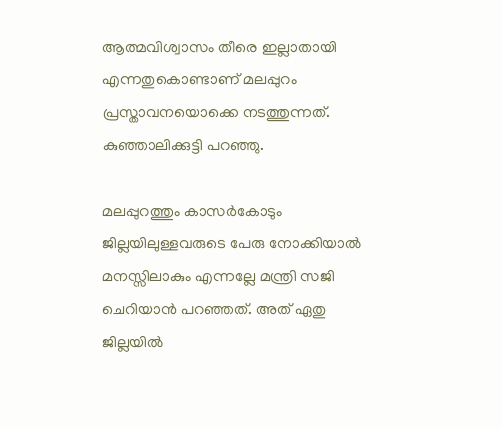ആത്മവിശ്വാസം തീരെ ഇല്ലാതായി എന്നതുകൊണ്ടാണ് മലപ്പുറം പ്രസ്താവനയൊക്കെ നടത്തുന്നത്. കുഞ്ഞാലിക്കുട്ടി പറഞ്ഞു.

മലപ്പുറത്തും കാസര്‍കോടും ജില്ലയിലുള്ളവരുടെ പേരു നോക്കിയാല്‍ മനസ്സിലാകും എന്നല്ലേ മന്ത്രി സജി ചെറിയാന്‍ പറഞ്ഞത്. അത് ഏതു ജില്ലയില്‍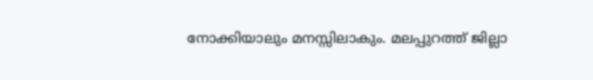നോക്കിയാലും മനസ്സിലാകും. മലപ്പുറത്ത് ജില്ലാ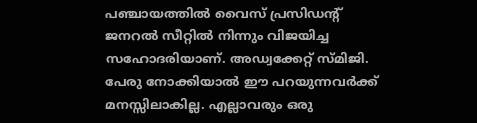പഞ്ചായത്തില്‍ വൈസ് പ്രസിഡന്റ് ജനറല്‍ സീറ്റില്‍ നിന്നും വിജയിച്ച സഹോദരിയാണ്. അഡ്വക്കേറ്റ് സ്മിജി. പേരു നോക്കിയാല്‍ ഈ പറയുന്നവര്‍ക്ക് മനസ്സിലാകില്ല. എല്ലാവരും ഒരു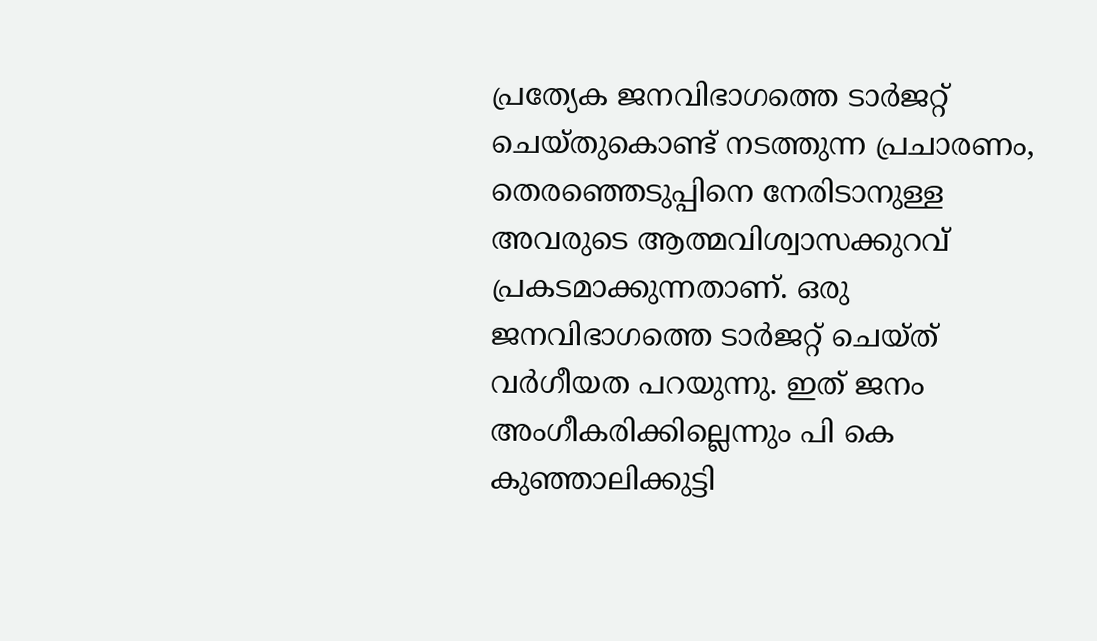പ്രത്യേക ജനവിഭാഗത്തെ ടാര്‍ജറ്റ് ചെയ്തുകൊണ്ട് നടത്തുന്ന പ്രചാരണം, തെരഞ്ഞെടുപ്പിനെ നേരിടാനുള്ള അവരുടെ ആത്മവിശ്വാസക്കുറവ് പ്രകടമാക്കുന്നതാണ്. ഒരു ജനവിഭാഗത്തെ ടാര്‍ജറ്റ് ചെയ്ത് വര്‍ഗീയത പറയുന്നു. ഇത് ജനം അംഗീകരിക്കില്ലെന്നും പി കെ കുഞ്ഞാലിക്കുട്ടി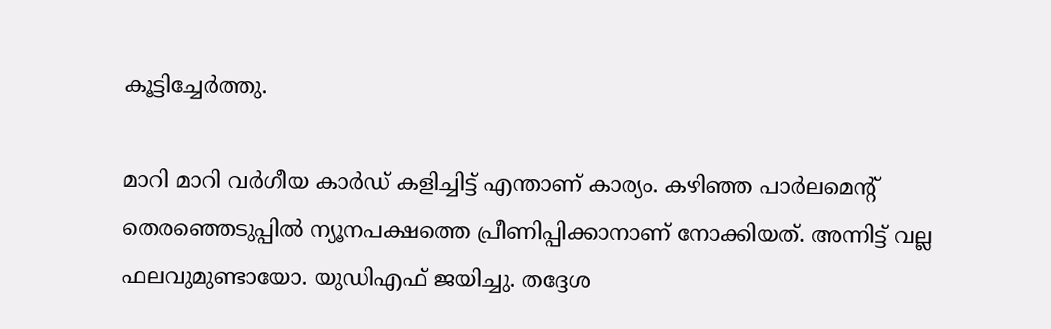കൂട്ടിച്ചേര്‍ത്തു.

മാറി മാറി വര്‍ഗീയ കാര്‍ഡ് കളിച്ചിട്ട് എന്താണ് കാര്യം. കഴിഞ്ഞ പാര്‍ലമെന്റ് തെരഞ്ഞെടുപ്പില്‍ ന്യൂനപക്ഷത്തെ പ്രീണിപ്പിക്കാനാണ് നോക്കിയത്. അന്നിട്ട് വല്ല ഫലവുമുണ്ടായോ. യുഡിഎഫ് ജയിച്ചു. തദ്ദേശ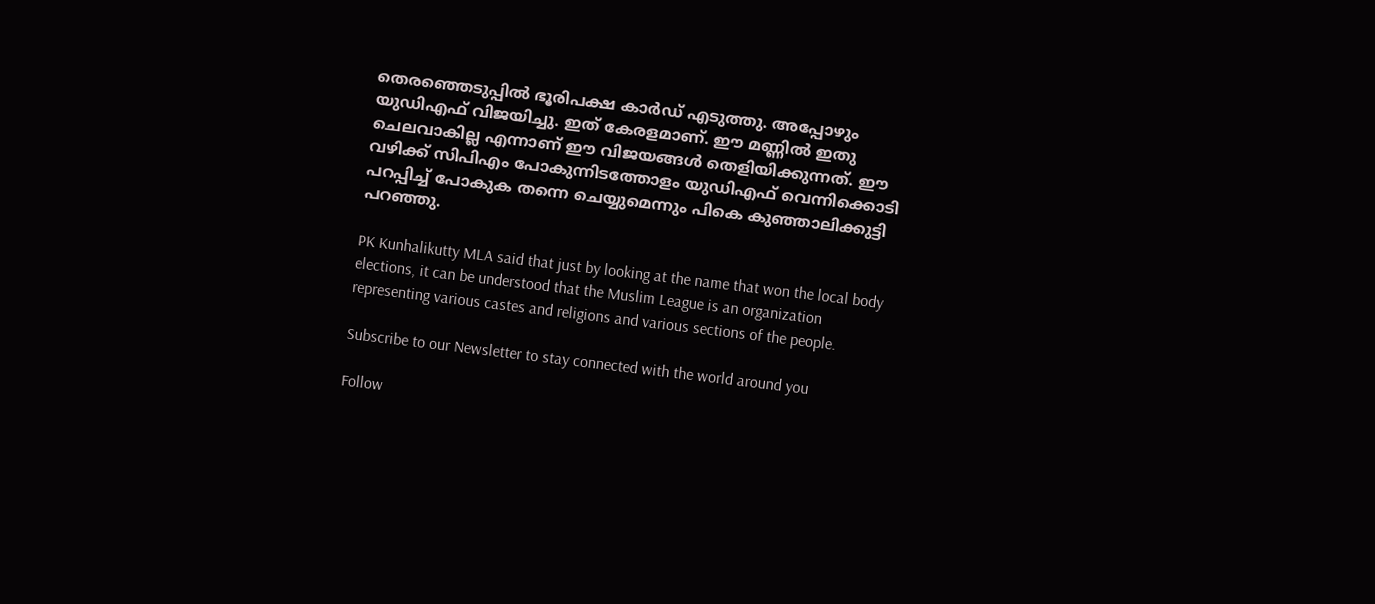തെരഞ്ഞെടുപ്പില്‍ ഭൂരിപക്ഷ കാര്‍ഡ് എടുത്തു. അപ്പോഴും യുഡിഎഫ് വിജയിച്ചു. ഇത് കേരളമാണ്. ഈ മണ്ണില്‍ ഇതു ചെലവാകില്ല എന്നാണ് ഈ വിജയങ്ങള്‍ തെളിയിക്കുന്നത്. ഈ വഴിക്ക് സിപിഎം പോകുന്നിടത്തോളം യുഡിഎഫ് വെന്നിക്കൊടി പറപ്പിച്ച് പോകുക തന്നെ ചെയ്യുമെന്നും പികെ കുഞ്ഞാലിക്കുട്ടി പറഞ്ഞു.

PK Kunhalikutty MLA said that just by looking at the name that won the local body elections, it can be understood that the Muslim League is an organization representing various castes and religions and various sections of the people.

Subscribe to our Newsletter to stay connected with the world around you

Follow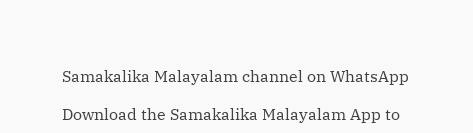Samakalika Malayalam channel on WhatsApp

Download the Samakalika Malayalam App to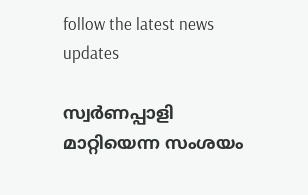follow the latest news updates

സ്വര്‍ണപ്പാളി മാറ്റിയെന്ന സംശയം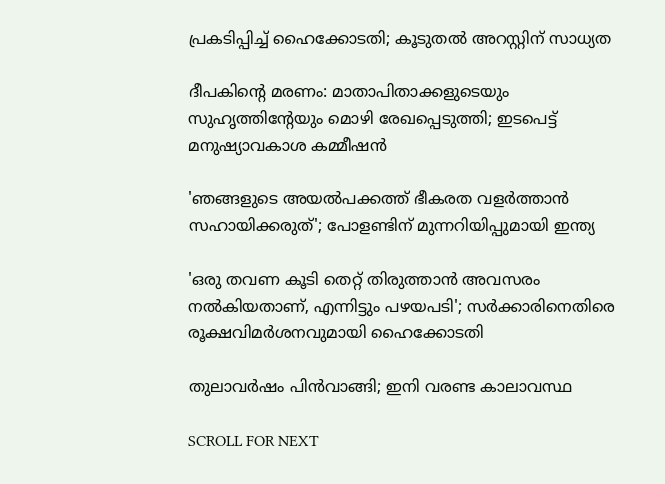പ്രകടിപ്പിച്ച് ഹൈക്കോടതി; കൂടുതല്‍ അറസ്റ്റിന് സാധ്യത

ദീപകിന്റെ മരണം: മാതാപിതാക്കളുടെയും സുഹൃത്തിന്റേയും മൊഴി രേഖപ്പെടുത്തി; ഇടപെട്ട് മനുഷ്യാവകാശ കമ്മീഷന്‍

'ഞങ്ങളുടെ അയല്‍പക്കത്ത് ഭീകരത വളര്‍ത്താന്‍ സഹായിക്കരുത്'; പോളണ്ടിന് മുന്നറിയിപ്പുമായി ഇന്ത്യ

'ഒരു തവണ കൂടി തെറ്റ് തിരുത്താന്‍ അവസരം നല്‍കിയതാണ്, എന്നിട്ടും പഴയപടി'; സര്‍ക്കാരിനെതിരെ രൂക്ഷവിമര്‍ശനവുമായി ഹൈക്കോടതി

തുലാവര്‍ഷം പിന്‍വാങ്ങി; ഇനി വരണ്ട കാലാവസ്ഥ

SCROLL FOR NEXT